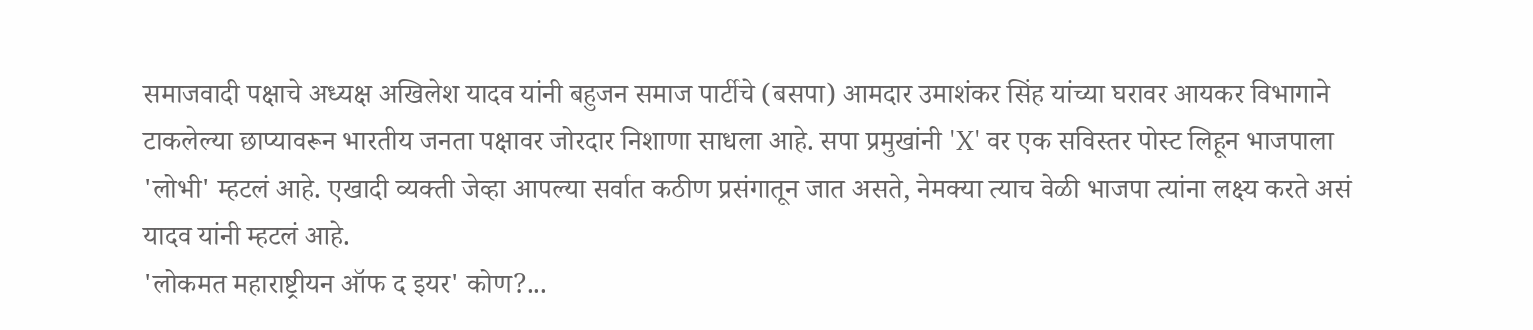समाजवादी पक्षाचे अध्यक्ष अखिलेश यादव यांनी बहुजन समाज पार्टीचे (बसपा) आमदार उमाशंकर सिंह यांच्या घरावर आयकर विभागाने टाकलेल्या छाप्यावरून भारतीय जनता पक्षावर जोरदार निशाणा साधला आहे. सपा प्रमुखांनी 'X' वर एक सविस्तर पोस्ट लिहून भाजपाला 'लोभी' म्हटलं आहे. एखादी व्यक्ती जेव्हा आपल्या सर्वात कठीण प्रसंगातून जात असते, नेमक्या त्याच वेळी भाजपा त्यांना लक्ष्य करते असं यादव यांनी म्हटलं आहे.
'लोकमत महाराष्ट्रीयन ऑफ द इयर' कोण?...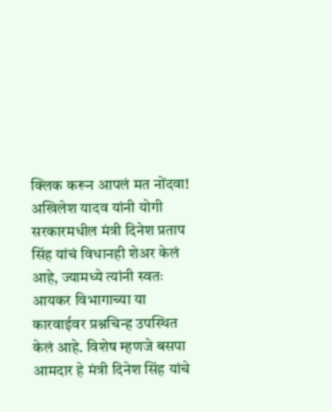क्लिक करून आपलं मत नोंदवा!
अखिलेश यादव यांनी योगी सरकारमधील मंत्री दिनेश प्रताप सिंह यांचं विधानही शेअर केलं आहे, ज्यामध्ये त्यांनी स्वतः आयकर विभागाच्या या कारवाईवर प्रश्नचिन्ह उपस्थित केलं आहे. विशेष म्हणजे बसपा आमदार हे मंत्री दिनेश सिंह यांचे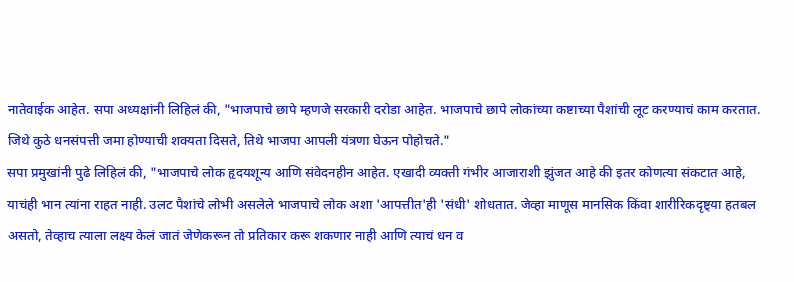नातेवाईक आहेत. सपा अध्यक्षांनी लिहिलं की, "भाजपाचे छापे म्हणजे सरकारी दरोडा आहेत. भाजपाचे छापे लोकांच्या कष्टाच्या पैशांची लूट करण्याचं काम करतात. जिथे कुठे धनसंपत्ती जमा होण्याची शक्यता दिसते, तिथे भाजपा आपली यंत्रणा घेऊन पोहोचते."
सपा प्रमुखांनी पुढे लिहिलं की, "भाजपाचे लोक हृदयशून्य आणि संवेदनहीन आहेत. एखादी व्यक्ती गंभीर आजाराशी झुंजत आहे की इतर कोणत्या संकटात आहे, याचंही भान त्यांना राहत नाही. उलट पैशांचे लोभी असलेले भाजपाचे लोक अशा 'आपत्तीत'ही 'संधी' शोधतात. जेव्हा माणूस मानसिक किंवा शारीरिकदृष्ट्या हतबल असतो, तेव्हाच त्याला लक्ष्य केलं जातं जेणेकरून तो प्रतिकार करू शकणार नाही आणि त्याचं धन व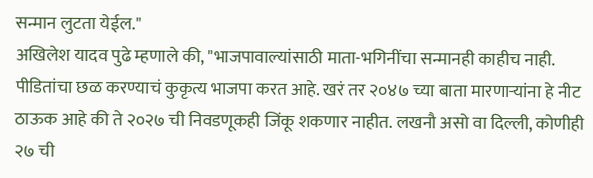सन्मान लुटता येईल."
अखिलेश यादव पुढे म्हणाले की, "भाजपावाल्यांसाठी माता-भगिनींचा सन्मानही काहीच नाही. पीडितांचा छळ करण्याचं कुकृत्य भाजपा करत आहे. खरं तर २०४७ च्या बाता मारणाऱ्यांना हे नीट ठाऊक आहे की ते २०२७ ची निवडणूकही जिंकू शकणार नाहीत. लखनौ असो वा दिल्ली, कोणीही २७ ची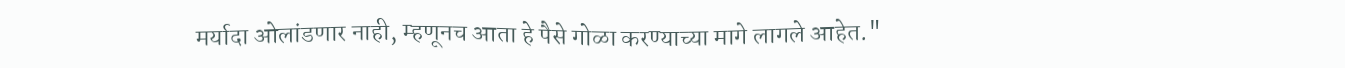मर्यादा ओलांडणार नाही, म्हणूनच आता हे पैसे गोळा करण्याच्या मागे लागले आहेत."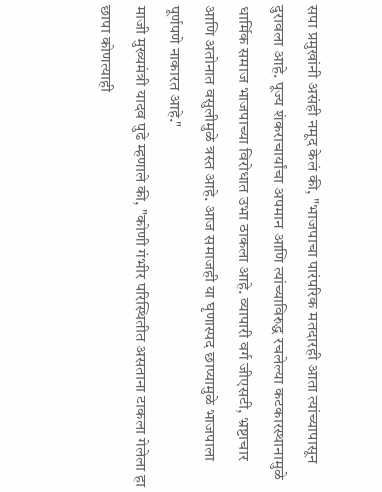सपा प्रमुखांनी असंही नमूद केलं की, "भाजपाचा पारंपरिक मतदारही आता त्यांच्यापासून दुरावला आहे. पूज्य शंकराचार्यांचा अपमान आणि त्यांच्याविरुद्ध रचलेल्या कटकारस्थानामुळे धार्मिक समाज भाजपाच्या विरोधात उभा ठाकला आहे. व्यापारी वर्ग जीएसटी, भ्रष्टाचार आणि अतोनात वसुलीमुळे त्रस्त आहे. आज समाजही या घृणास्पद छाप्यामुळे भाजपाला पूर्णपणे नाकारत आहे."
माजी मुख्यमंत्री यादव पुढे म्हणाले की, "कोणी गंभीर परिस्थितीत असताना टाकला गेलेला हा छापा कोणत्याही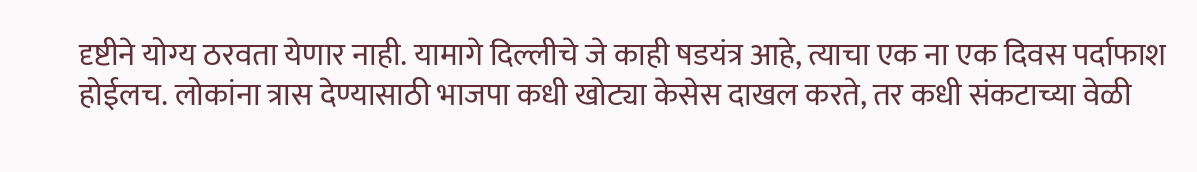दृष्टीने योग्य ठरवता येणार नाही. यामागे दिल्लीचे जे काही षडयंत्र आहे, त्याचा एक ना एक दिवस पर्दाफाश होईलच. लोकांना त्रास देण्यासाठी भाजपा कधी खोट्या केसेस दाखल करते, तर कधी संकटाच्या वेळी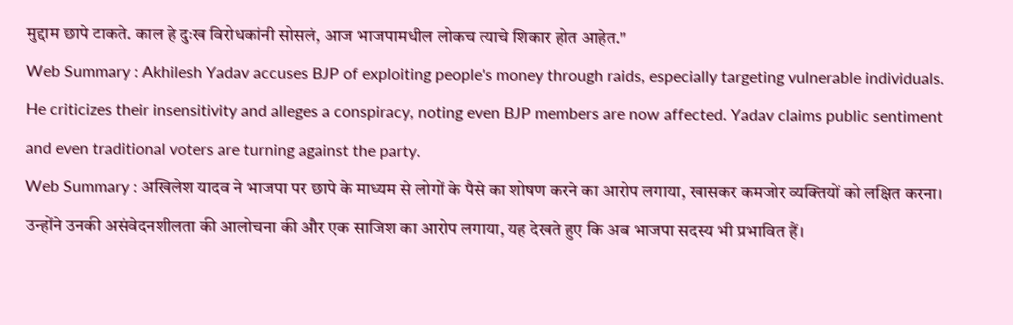मुद्दाम छापे टाकते. काल हे दुःख विरोधकांनी सोसलं, आज भाजपामधील लोकच त्याचे शिकार होत आहेत."
Web Summary : Akhilesh Yadav accuses BJP of exploiting people's money through raids, especially targeting vulnerable individuals. He criticizes their insensitivity and alleges a conspiracy, noting even BJP members are now affected. Yadav claims public sentiment and even traditional voters are turning against the party.
Web Summary : अखिलेश यादव ने भाजपा पर छापे के माध्यम से लोगों के पैसे का शोषण करने का आरोप लगाया, खासकर कमजोर व्यक्तियों को लक्षित करना। उन्होंने उनकी असंवेदनशीलता की आलोचना की और एक साजिश का आरोप लगाया, यह देखते हुए कि अब भाजपा सदस्य भी प्रभावित हैं।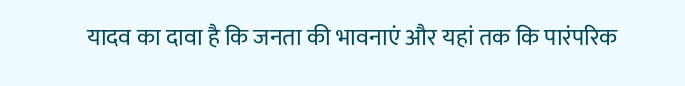यादव का दावा है कि जनता की भावनाएं और यहां तक कि पारंपरिक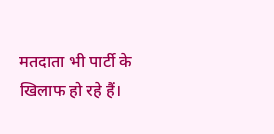मतदाता भी पार्टी के खिलाफ हो रहे हैं।